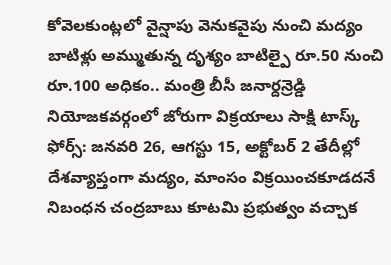కోవెలకుంట్లలో వైన్షాపు వెనుకవైపు నుంచి మద్యం బాటిళ్లు అమ్ముతున్న దృశ్యం బాటిల్పై రూ.50 నుంచి రూ.100 అధికం.. మంత్రి బీసీ జనార్దన్రెడ్డి నియోజకవర్గంలో జోరుగా విక్రయాలు సాక్షి టాస్క్ ఫోర్స్: జనవరి 26, ఆగస్టు 15, అక్టోబర్ 2 తేదీల్లో దేశవ్యాప్తంగా మద్యం, మాంసం విక్రయించకూడదనే నిబంధన చంద్రబాబు కూటమి ప్రభుత్వం వచ్చాక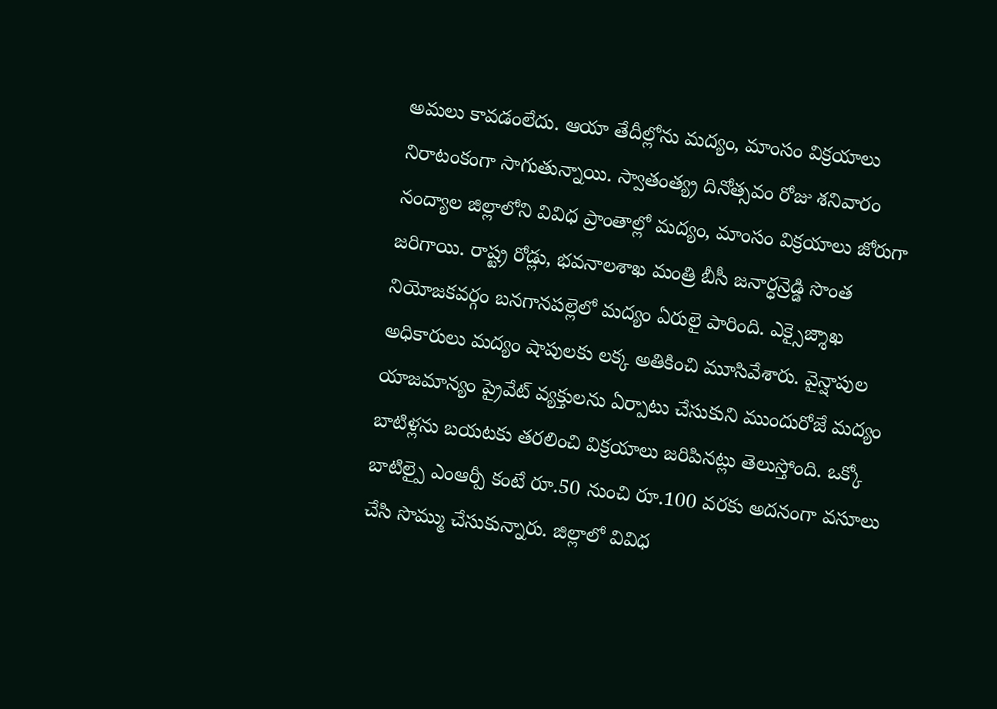అమలు కావడంలేదు. ఆయా తేదీల్లోను మద్యం, మాంసం విక్రయాలు నిరాటంకంగా సాగుతున్నాయి. స్వాతంత్య్ర దినోత్సవం రోజు శనివారం నంద్యాల జిల్లాలోని వివిధ ప్రాంతాల్లో మద్యం, మాంసం విక్రయాలు జోరుగా జరిగాయి. రాష్ట్ర రోడ్లు, భవనాలశాఖ మంత్రి బీసీ జనార్ధన్రెడ్డి సొంత నియోజకవర్గం బనగానపల్లెలో మద్యం ఏరులై పారింది. ఎక్సైజ్శాఖ అధికారులు మద్యం షాపులకు లక్క అతికించి మూసివేశారు. వైన్షాపుల యాజమాన్యం ప్రైవేట్ వ్యక్తులను ఏర్పాటు చేసుకుని ముందురోజే మద్యం బాటిళ్లను బయటకు తరలించి విక్రయాలు జరిపినట్లు తెలుస్తోంది. ఒక్కో బాటిల్పై ఎంఆర్పీ కంటే రూ.50 నుంచి రూ.100 వరకు అదనంగా వసూలు చేసి సొమ్ము చేసుకున్నారు. జిల్లాలో వివిధ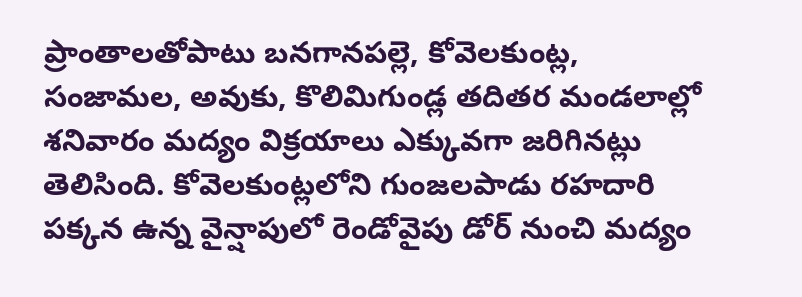ప్రాంతాలతోపాటు బనగానపల్లె, కోవెలకుంట్ల, సంజామల, అవుకు, కొలిమిగుండ్ల తదితర మండలాల్లో శనివారం మద్యం విక్రయాలు ఎక్కువగా జరిగినట్లు తెలిసింది. కోవెలకుంట్లలోని గుంజలపాడు రహదారి పక్కన ఉన్న వైన్షాపులో రెండోవైపు డోర్ నుంచి మద్యం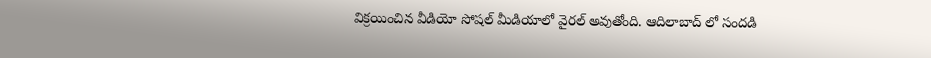విక్రయించిన వీడియో సోషల్ మీడియాలో వైరల్ అవుతోంది. ఆదిలాబాద్ లో సందడి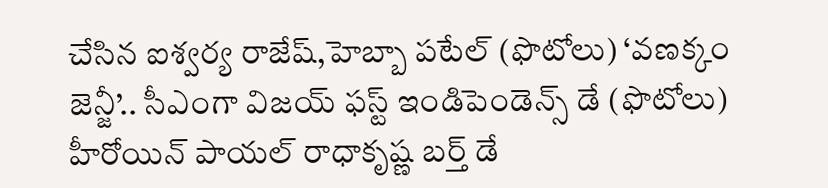చేసిన ఐశ్వర్య రాజేష్,హెబ్బా పటేల్ (ఫొటోలు) ‘వణక్కం జెన్జీ’.. సీఎంగా విజయ్ ఫస్ట్ ఇండిపెండెన్స్ డే (ఫొటోలు) హీరోయిన్ పాయల్ రాధాకృష్ణ బర్త్ డే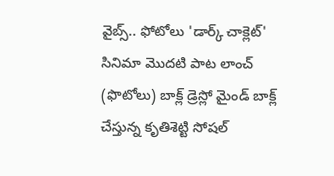వైబ్స్.. ఫోటోలు 'డార్క్ చాక్లెట్' సినిమా మొదటి పాట లాంచ్ (ఫొటోలు) బాక్ల్ డ్రెస్లో మైండ్ బాక్ల్ చేస్తున్న కృతిశెట్టి సోషల్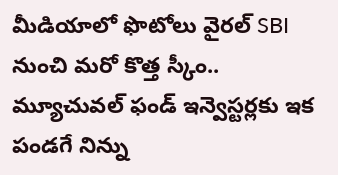మీడియాలో ఫొటోలు వైరల్ SBI నుంచి మరో కొత్త స్కీం.. మ్యూచువల్ ఫండ్ ఇన్వెస్టర్లకు ఇక పండగే నిన్ను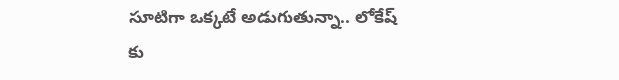సూటిగా ఒక్కటే అడుగుతున్నా.. లోకేష్ కు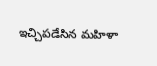ఇచ్చిపడేసిన మహిళా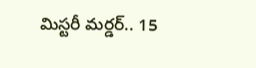మిస్టరీ మర్డర్.. 15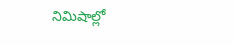నిమిషాల్లో